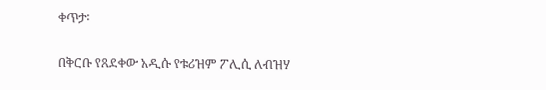ቀጥታ፡

በቅርቡ የጸደቀው አዲሱ የቱሪዝም ፖሊሲ ለብዝሃ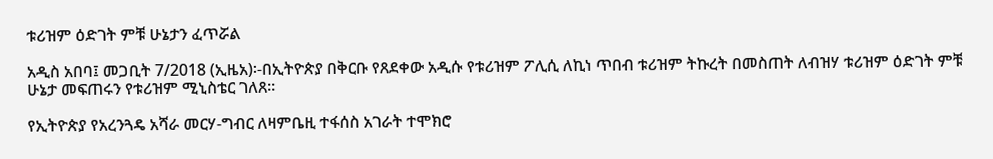ቱሪዝም ዕድገት ምቹ ሁኔታን ፈጥሯል

አዲስ አበባ፤ መጋቢት 7/2018 (ኢዜአ)፡-በኢትዮጵያ በቅርቡ የጸደቀው አዲሱ የቱሪዝም ፖሊሲ ለኪነ ጥበብ ቱሪዝም ትኩረት በመስጠት ለብዝሃ ቱሪዝም ዕድገት ምቹ ሁኔታ መፍጠሩን የቱሪዝም ሚኒስቴር ገለጸ።

የኢትዮጵያ የአረንጓዴ አሻራ መርሃ-ግብር ለዛምቤዚ ተፋሰስ አገራት ተሞክሮ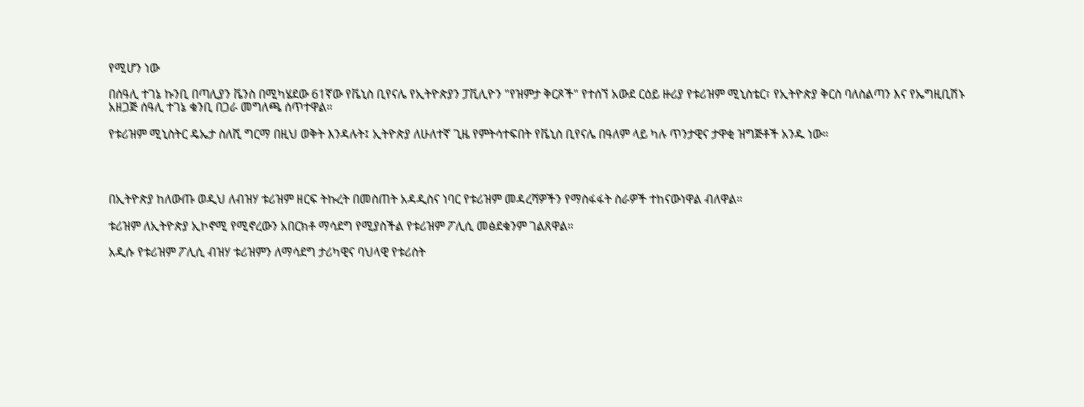የሚሆን ነው

በሰዓሊ ተገኔ ኩንቢ በጣሊያን ቬንስ በሚካሄደው 61ኛው የቬኒስ ቢየናሌ የኢትዮጵያን ፓቪሊዮን "የዝምታ ቅርጾች" የተሰኘ አውደ ርዕይ ዙሪያ የቱሪዝም ሚኒስቴር፣ የኢትዮጵያ ቅርስ ባለስልጣን እና የኤግዚቢሽኑ አዘጋጅ ሰዓሊ ተገኔ ቁንቢ በጋራ መግለጫ ሰጥተዋል።

የቱሪዝም ሚኒስትር ዴኤታ ስለሺ ግርማ በዚህ ወቅት እንዳሉት፤ ኢትዮጵያ ለሁለተኛ ጊዜ የምትሳተፍበት የቬኒስ ቢየናሌ በዓለም ላይ ካሉ ጥንታዊና ታዋቂ ዝግጅቶች አንዱ ነው።




በኢትዮጵያ ከለውጡ ወዲህ ለብዝሃ ቱሪዝም ዘርፍ ትኩረት በመስጠት አዳዲስና ነባር የቱሪዝም መዳረሻዎችን የማስፋፋት ስራዎች ተከናውነዋል ብለዋል።

ቱሪዝም ለኢትዮጵያ ኢኮኖሚ የሚኖረውን አበርክቶ ማሳደግ የሚያስችል የቱሪዝም ፖሊሲ መፅደቁንም ገልጸዋል።

አዲሱ የቱሪዝም ፖሊሲ ብዝሃ ቱሪዝምን ለማሳደግ ታሪካዊና ባህላዊ የቱሪስት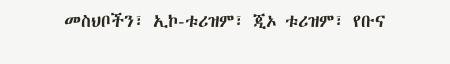መስህቦችን፣ ኢኮ-ቱሪዝም፣ ጂኦ ቱሪዝም፣ የቡና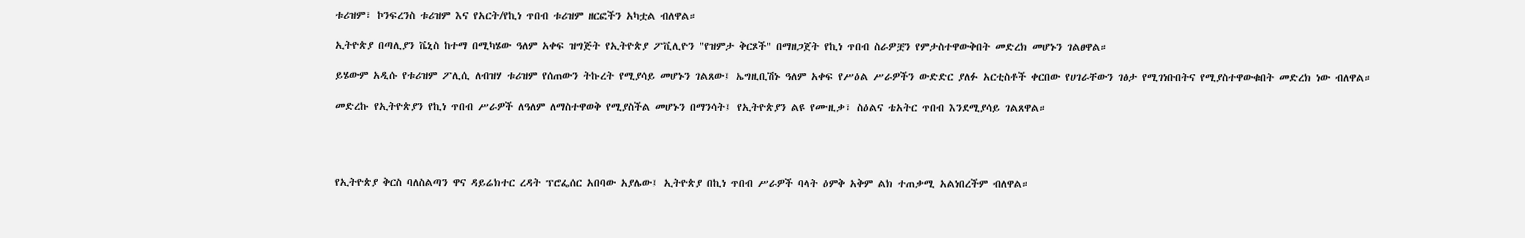ቱሪዝም፣ ኮንፍረንስ ቱሪዝም እና የአርት/የኪነ ጥበብ ቱሪዝም ዘርፎችን አካቷል ብለዋል።

ኢትዮጵያ በጣሊያን ቬኒስ ከተማ በሚካሄው ዓለም አቀፍ ዝግጅት የኢትዮጵያ ፖቪሊዮን "የዝምታ ቅርጾች" በማዘጋጀት የኪነ ጥበብ ስራዎቿን የምታስተዋውቅበት መድረክ መሆኑን ገልፀዋል።

ይሄውም አዲሱ የቱሪዝም ፖሊሲ ለብዝሃ ቱሪዝም የሰጠውን ትኩረት የሚያሳይ መሆኑን ገልጸው፤ ኤግዚቢሽኑ ዓለም አቀፍ የሥዕል ሥራዎችን ውድድር ያለፉ አርቲስቶች ቀርበው የሀገራቸውን ገፅታ የሚገነቡበትና የሚያስተዋውቁበት መድረክ ነው ብለዋል።

መድረኩ የኢትዮጵያን የኪነ ጥበብ ሥራዎች ለዓለም ለማስተዋወቅ የሚያስችል መሆኑን በማንሳት፤ የኢትዮጵያን ልዩ የሙዚቃ፣ ስዕልና ቴአትር ጥበብ እንደሚያሳይ ገልጸዋል።




የኢትዮጵያ ቅርስ ባለስልጣን ዋና ዳይሬክተር ረዳት ፕሮፌሰር አበባው አያሌው፤ ኢትዮጵያ በኪነ ጥበብ ሥራዎች ባላት ዕምቅ አቅም ልክ ተጠቃሚ አልነበረችም ብለዋል።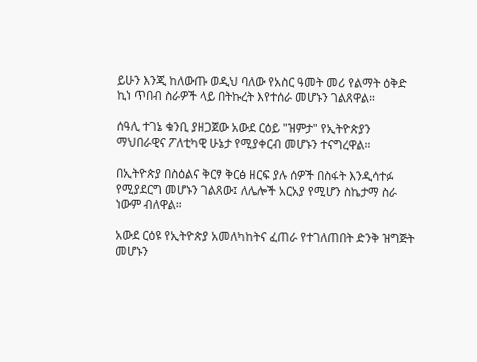ይሁን እንጂ ከለውጡ ወዲህ ባለው የአስር ዓመት መሪ የልማት ዕቅድ ኪነ ጥበብ ስራዎች ላይ በትኩረት እየተሰራ መሆኑን ገልጸዋል።

ሰዓሊ ተገኔ ቁንቢ ያዘጋጀው አውደ ርዕይ "ዝምታ" የኢትዮጵያን ማህበራዊና ፖለቲካዊ ሁኔታ የሚያቀርብ መሆኑን ተናግረዋል።

በኢትዮጵያ በስዕልና ቅርፃ ቅርፅ ዘርፍ ያሉ ሰዎች በስፋት እንዲሳተፉ የሚያደርግ መሆኑን ገልጸው፤ ለሌሎች አርአያ የሚሆን ስኬታማ ስራ ነውም ብለዋል።

አውደ ርዕዩ የኢትዮጵያ አመለካከትና ፈጠራ የተገለጠበት ድንቅ ዝግጅት መሆኑን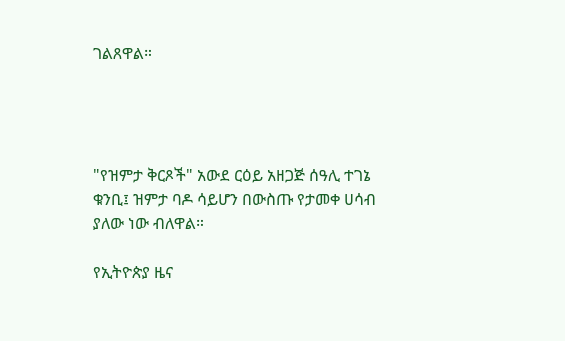ገልጸዋል።




"የዝምታ ቅርጾች" አውደ ርዕይ አዘጋጅ ሰዓሊ ተገኔ ቁንቢ፤ ዝምታ ባዶ ሳይሆን በውስጡ የታመቀ ሀሳብ ያለው ነው ብለዋል።

የኢትዮጵያ ዜና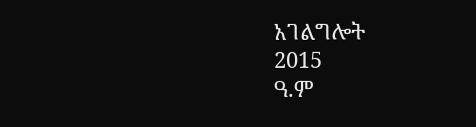አገልግሎት
2015
ዓ.ም